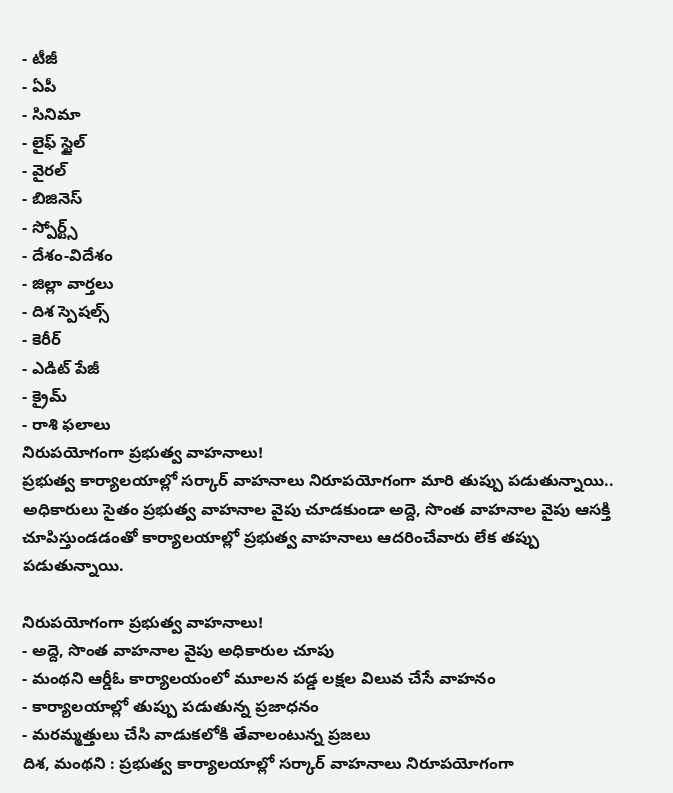- టీజీ
- ఏపీ
- సినిమా
- లైఫ్ స్టైల్
- వైరల్
- బిజినెస్
- స్పోర్ట్స్
- దేశం-విదేశం
- జిల్లా వార్తలు
- దిశ స్పెషల్స్
- కెరీర్
- ఎడిట్ పేజీ
- క్రైమ్
- రాశి ఫలాలు
నిరుపయోగంగా ప్రభుత్వ వాహనాలు!
ప్రభుత్వ కార్యాలయాల్లో సర్కార్ వాహనాలు నిరూపయోగంగా మారి తుప్పు పడుతున్నాయి.. అధికారులు సైతం ప్రభుత్వ వాహనాల వైపు చూడకుండా అద్దె, సొంత వాహనాల వైపు ఆసక్తి చూపిస్తుండడంతో కార్యాలయాల్లో ప్రభుత్వ వాహనాలు ఆదరించేవారు లేక తప్పు పడుతున్నాయి.

నిరుపయోగంగా ప్రభుత్వ వాహనాలు!
- అద్దె, సొంత వాహనాల వైపు అధికారుల చూపు
- మంథని ఆర్డీఓ కార్యాలయంలో మూలన పడ్డ లక్షల విలువ చేసే వాహనం
- కార్యాలయాల్లో తుప్పు పడుతున్న ప్రజాధనం
- మరమ్మత్తులు చేసి వాడుకలోకి తేవాలంటున్న ప్రజలు
దిశ, మంథని : ప్రభుత్వ కార్యాలయాల్లో సర్కార్ వాహనాలు నిరూపయోగంగా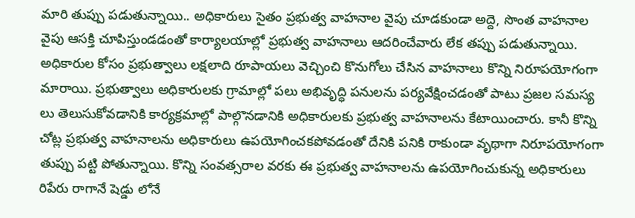మారి తుప్పు పడుతున్నాయి.. అధికారులు సైతం ప్రభుత్వ వాహనాల వైపు చూడకుండా అద్దె, సొంత వాహనాల వైపు ఆసక్తి చూపిస్తుండడంతో కార్యాలయాల్లో ప్రభుత్వ వాహనాలు ఆదరించేవారు లేక తప్పు పడుతున్నాయి. అధికారుల కోసం ప్రభుత్వాలు లక్షలాది రూపాయలు వెచ్చించి కొనుగోలు చేసిన వాహనాలు కొన్ని నిరూపయోగంగా మారాయి. ప్రభుత్వాలు అధికారులకు గ్రామాల్లో పలు అభివృద్ధి పనులను పర్యవేక్షించడంతో పాటు ప్రజల సమస్య లు తెలుసుకోవడానికి కార్యక్రమాల్లో పాల్గొనడానికి అధికారులకు ప్రభుత్వ వాహనాలను కేటాయించారు. కానీ కొన్ని చోట్ల ప్రభుత్వ వాహనాలను అధికారులు ఉపయోగించకపోవడంతో దేనికి పనికి రాకుండా వృథాగా నిరూపయోగంగా తుప్పు పట్టి పోతున్నాయి. కొన్ని సంవత్సరాల వరకు ఈ ప్రభుత్వ వాహనాలను ఉపయోగించుకున్న అధికారులు రిపేరు రాగానే షెడ్డు లోనే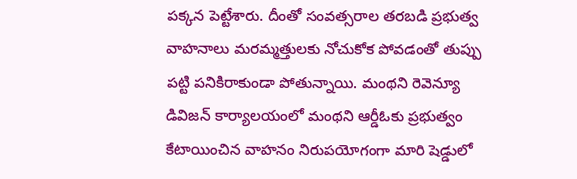పక్కన పెట్టేశారు. దీంతో సంవత్సరాల తరబడి ప్రభుత్వ వాహనాలు మరమ్మత్తులకు నోచుకోక పోవడంతో తుప్పు పట్టి పనికిరాకుండా పోతున్నాయి. మంథని రెవెన్యూ డివిజన్ కార్యాలయంలో మంథని ఆర్డీఓకు ప్రభుత్వం కేటాయించిన వాహనం నిరుపయోగంగా మారి షెడ్డులో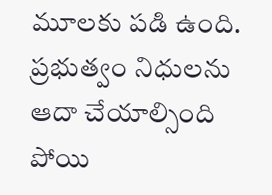మూలకు పడి ఉంది. ప్రభుత్వం నిధులను ఆదా చేయాల్సింది పోయి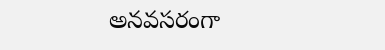అనవసరంగా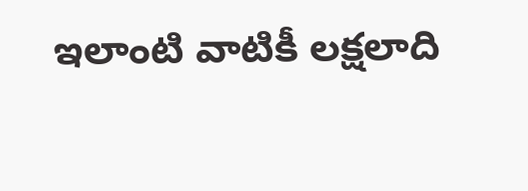ఇలాంటి వాటికీ లక్షలాది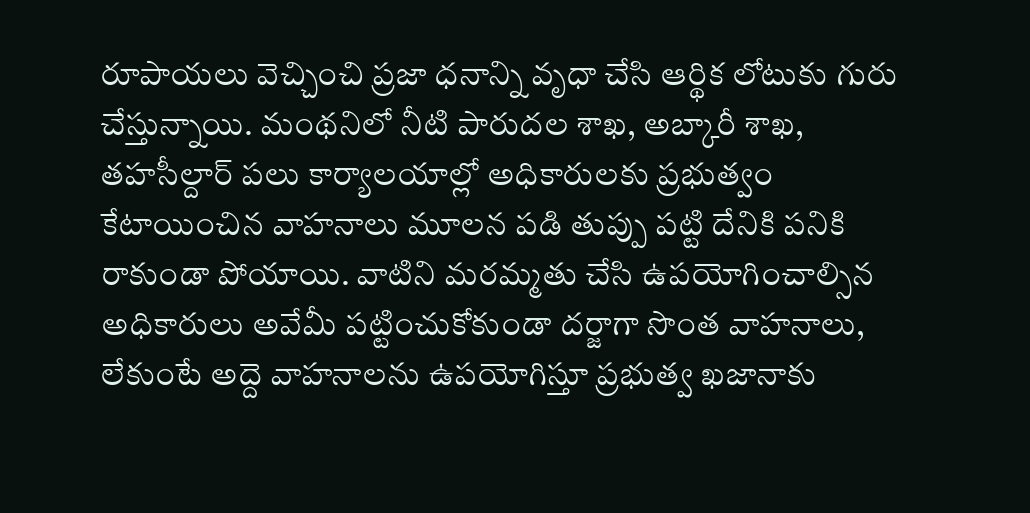రూపాయలు వెచ్చించి ప్రజా ధనాన్ని వృధా చేసి ఆర్థిక లోటుకు గురు చేస్తున్నాయి. మంథనిలో నీటి పారుదల శాఖ, అబ్కారీ శాఖ, తహసీల్దార్ పలు కార్యాలయాల్లో అధికారులకు ప్రభుత్వం కేటాయించిన వాహనాలు మూలన పడి తుప్పు పట్టి దేనికి పనికి రాకుండా పోయాయి. వాటిని మరమ్మతు చేసి ఉపయోగించాల్సిన అధికారులు అవేమీ పట్టించుకోకుండా దర్జాగా సొంత వాహనాలు, లేకుంటే అద్దె వాహనాలను ఉపయోగిస్తూ ప్రభుత్వ ఖజానాకు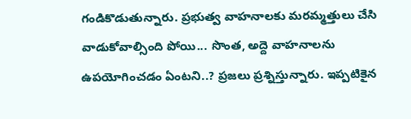గండికొడుతున్నారు. ప్రభుత్వ వాహనాలకు మరమ్మత్తులు చేసి వాడుకోవాల్సింది పోయి... సొంత, అద్దె వాహనాలను ఉపయోగించడం ఏంటని..? ప్రజలు ప్రశ్నిస్తున్నారు. ఇప్పటికైన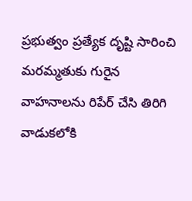ప్రభుత్వం ప్రత్యేక దృష్టి సారించి మరమ్మతుకు గురైన వాహనాలను రిపేర్ చేసి తిరిగి వాడుకలోకి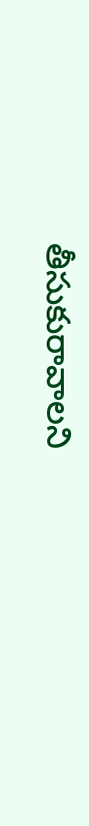తీసుకురావాలని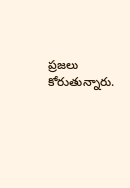ప్రజలు కోరుతున్నారు.